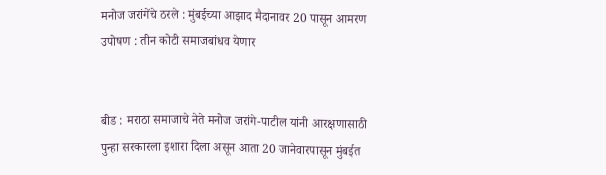मनोज जरांगेंचे ठरले : मुंबईच्या आझाद मैदानावर 20 पासून आमरण उपोषण : तीन कोटी समाजबांधव येणार


बीड : मराठा समाजाचे नेते मनोज जरांगे-पाटील यांनी आरक्षणासाठी पुन्हा सरकारला इशारा दिला असून आता 20 जानेवारपासून मुंबईत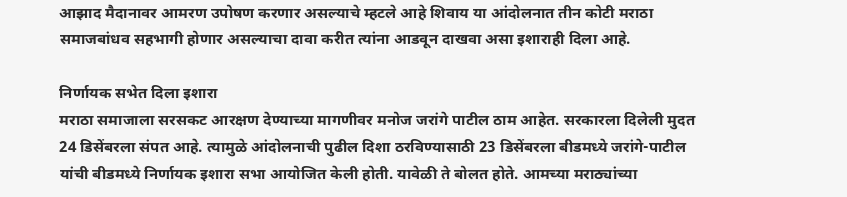आझाद मैदानावर आमरण उपोषण करणार असल्याचे म्हटले आहे शिवाय या आंदोलनात तीन कोटी मराठा समाजबांधव सहभागी होणार असल्याचा दावा करीत त्यांना आडवून दाखवा असा इशाराही दिला आहे.

निर्णायक सभेत दिला इशारा
मराठा समाजाला सरसकट आरक्षण देण्याच्या मागणीवर मनोज जरांगे पाटील ठाम आहेत. सरकारला दिलेली मुदत 24 डिसेंबरला संपत आहे. त्यामुळे आंदोलनाची पुढील दिशा ठरविण्यासाठी 23 डिसेंबरला बीडमध्ये जरांगे-पाटील यांची बीडमध्ये निर्णायक इशारा सभा आयोजित केली होती. यावेळी ते बोलत होते. आमच्या मराठ्यांच्या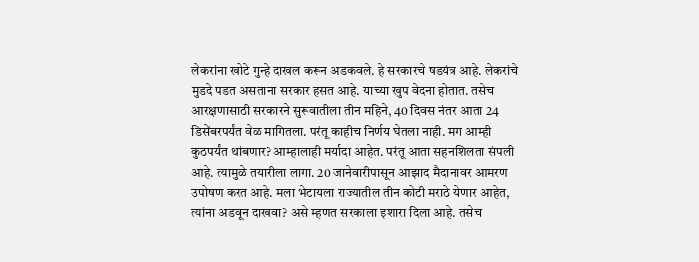लेकरांना खोटे गुन्हे दाखल करून अडकवले. हे सरकारचे षडयंत्र आहे. लेकरांचे मुडदे पडत असताना सरकार हसत आहे. याच्या खुप वेदना होतात. तसेच आरक्षणासाठी सरकारने सुरूवातीला तीन महिने, 40 दिवस नंतर आता 24 डिसेंबरपर्यंत वेळ मागितला. परंतू काहीच निर्णय घेतला नाही. मग आम्ही कुठपर्यंत थांबणार? आम्हालाही मर्यादा आहेत. परंतू आता सहनशिलता संपली आहे. त्यामुळे तयारीला लागा. 20 जानेवारीपासून आझाद मैदानावर आमरण उपोषण करत आहे. मला भेटायला राज्यातील तीन कोटी मराठे येणार आहेत, त्यांना अडवून दाखवा? असे म्हणत सरकाला इशारा दिला आहे. तसेच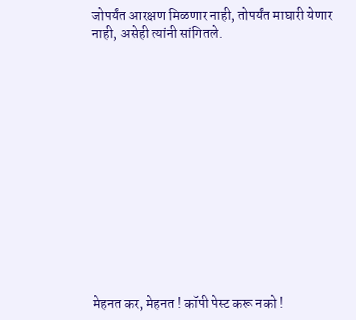जोपर्यंत आरक्षण मिळणार नाही, तोपर्यंत माघारी येणार नाही, असेही त्यांनी सांगितले.














मेहनत कर, मेहनत ! कॉपी पेस्ट करू नको !